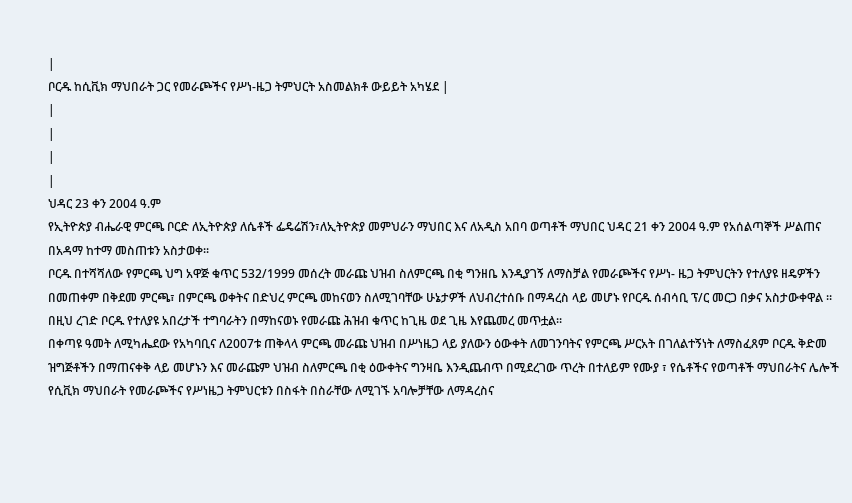|
ቦርዱ ከሲቪክ ማህበራት ጋር የመራጮችና የሥነ-ዜጋ ትምህርት አስመልክቶ ውይይት አካሄደ |
|
|
|
|
ህዳር 23 ቀን 2004 ዓ.ም
የኢትዮጵያ ብሔራዊ ምርጫ ቦርድ ለኢትዮጵያ ለሴቶች ፌዴሬሽን፣ለኢትዮጵያ መምህራን ማህበር እና ለአዲስ አበባ ወጣቶች ማህበር ህዳር 21 ቀን 2004 ዓ.ም የአሰልጣኞች ሥልጠና በአዳማ ከተማ መስጠቱን አስታወቀ፡፡
ቦርዱ በተሻሻለው የምርጫ ህግ አዋጅ ቁጥር 532/1999 መሰረት መራጩ ህዝብ ስለምርጫ በቂ ግንዘቤ እንዲያገኝ ለማስቻል የመራጮችና የሥነ- ዜጋ ትምህርትን የተለያዩ ዘዴዎችን በመጠቀም በቅደመ ምርጫ፣ በምርጫ ወቀትና በድህረ ምርጫ መከናወን ስለሚገባቸው ሁኔታዎች ለህብረተሰቡ በማዳረስ ላይ መሆኑ የቦርዱ ሰብሳቢ ፕ/ር መርጋ በቃና አስታውቀዋል ። በዚህ ረገድ ቦርዱ የተለያዩ አበረታች ተግባራትን በማከናወኑ የመራጩ ሕዝብ ቁጥር ከጊዜ ወደ ጊዜ እየጨመረ መጥቷል፡፡
በቀጣዩ ዓመት ለሚካሔደው የአካባቢና ለ2007ቱ ጠቅላላ ምርጫ መራጩ ህዝብ በሥነዜጋ ላይ ያለውን ዕውቀት ለመገንባትና የምርጫ ሥርአት በገለልተኝነት ለማስፈጸም ቦርዱ ቅድመ ዝግጅቶችን በማጠናቀቅ ላይ መሆኑን እና መራጩም ህዝብ ስለምርጫ በቂ ዕውቀትና ግንዛቤ እንዲጨብጥ በሚደረገው ጥረት በተለይም የሙያ ፣ የሴቶችና የወጣቶች ማህበራትና ሌሎች የሲቪክ ማህበራት የመራጮችና የሥነዜጋ ትምህርቱን በስፋት በስራቸው ለሚገኙ አባሎቻቸው ለማዳረስና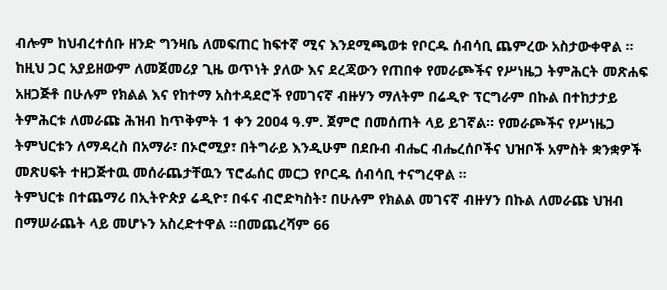ብሎም ከህብረተሰቡ ዘንድ ግንዛቤ ለመፍጠር ከፍተኛ ሚና እንደሚጫወቱ የቦርዱ ሰብሳቢ ጨምረው አስታውቀዋል ።
ከዚህ ጋር አያይዘውም ለመጀመሪያ ጊዜ ወጥነት ያለው እና ደረጃውን የጠበቀ የመራጮችና የሥነዜጋ ትምሕርት መጽሐፍ አዘጋጅቶ በሁሉም የክልል እና የከተማ አስተዳደሮች የመገናኛ ብዙሃን ማለትም በሬዲዮ ፕርግራም በኩል በተከታታይ ትምሕርቱ ለመራጩ ሕዝብ ከጥቅምት 1 ቀን 2ዐዐ4 ዓ.ም. ጀምሮ በመሰጠት ላይ ይገኛል፡፡ የመራጮችና የሥነዜጋ ትምህርቱን ለማዳረስ በአማራ፣ በኦሮሚያ፣ በትግራይ እንዲሁም በደቡብ ብሔር ብሔረሰቦችና ህዝቦች አምስት ቋንቋዎች መጽሀፍት ተዘጋጅተዉ መሰራጨታቸዉን ፕሮፌሰር መርጋ የቦርዱ ሰብሳቢ ተናግረዋል ።
ትምህርቱ በተጨማሪ በኢትዮጵያ ሬዲዮ፣ በፋና ብሮድካስት፣ በሁሉም የክልል መገናኛ ብዙሃን በኩል ለመራጩ ህዝብ በማሠራጨት ላይ መሆኑን አስረድተዋል ።በመጨረሻም 66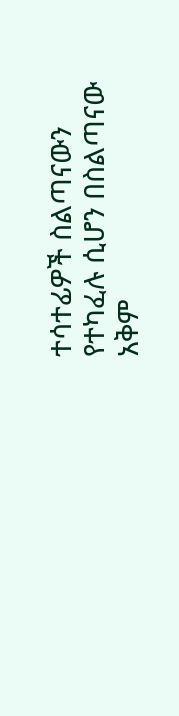ተሳተፊዎች ስልጣናውን የተካፈሉ ሲሆን በስልጣናው አቅም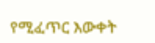የሚፈጥር እውቀት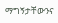ማግኝታቸውንና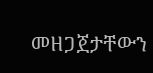መዘጋጀታቸውን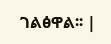ገልፅዋል፡፡ |